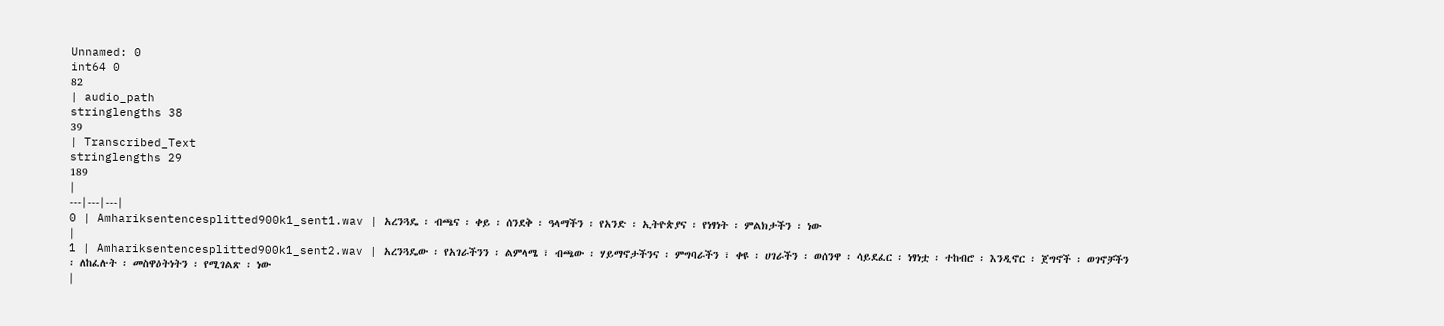Unnamed: 0
int64 0
82
| audio_path
stringlengths 38
39
| Transcribed_Text
stringlengths 29
189
|
---|---|---|
0 | Amhariksentencesplitted900k1_sent1.wav | አረንጓዴ ፡ ብጫና ፡ ቀይ ፡ ሰንደቅ ፡ ዓላማችን ፡ የአንድ ፡ ኢትዮጵያና ፡ የነፃነት ፡ ምልክታችን ፡ ነው
|
1 | Amhariksentencesplitted900k1_sent2.wav | አረንጓዴው ፡ የአገራችንን ፡ ልምላሜ ፣ ብጫው ፡ ሃይማኖታችንና ፡ ምግባራችን ፣ ቀዩ ፡ ሀገራችን ፡ ወሰንዋ ፡ ሳይደፈር ፡ ነፃነቷ ፡ ተከብሮ ፡ እንዲኖር ፡ ጀግኖች ፡ ወገኖቻችን ፡ ለከፈሉት ፡ መስዋዕትነትን ፡ የሚገልጽ ፡ ነው
|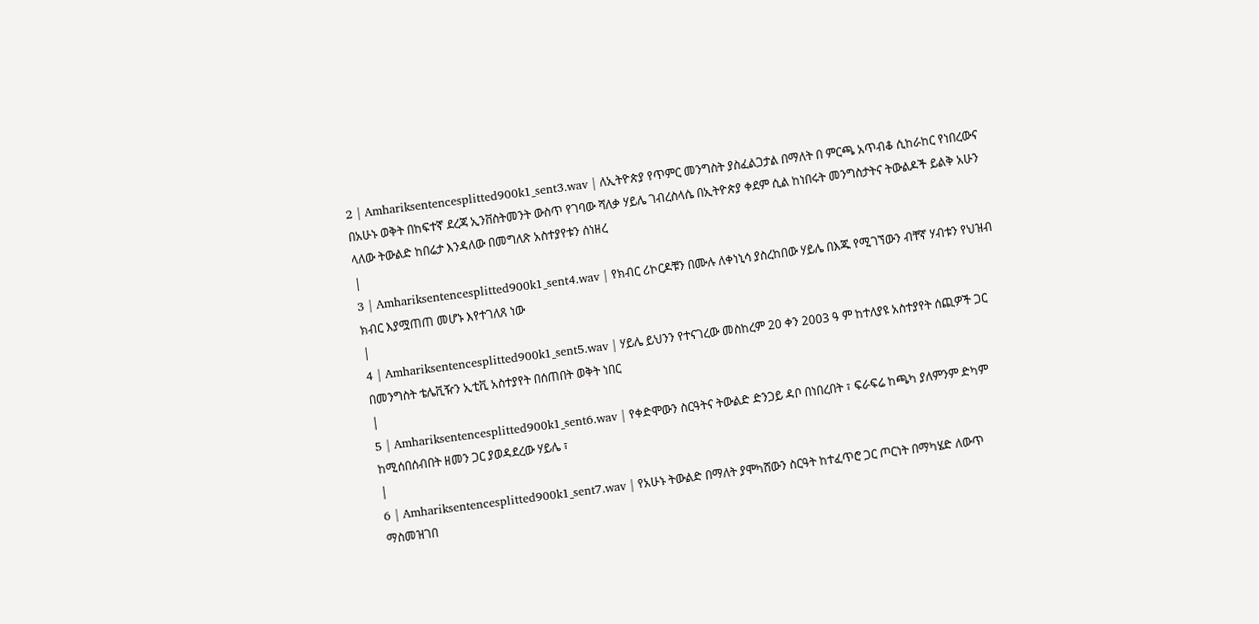2 | Amhariksentencesplitted900k1_sent3.wav | ለኢትዮጵያ የጥምር መንግስት ያስፈልጋታል በማለት በ ምርጫ አጥብቆ ሲከራከር የነበረውና በአሁኑ ወቅት በከፍተኛ ደረጃ ኢንቨስትመንት ውስጥ የገባው ሻለቃ ሃይሌ ገብረስላሴ በኢትዮጵያ ቀደም ሲል ከነበሩት መንግስታትና ትውልዶች ይልቅ አሁን ላለው ትውልድ ከበሬታ እንዳለው በመግለጽ አስተያየቱን ሰነዘረ
|
3 | Amhariksentencesplitted900k1_sent4.wav | የክብር ሪኮርዶቹን በሙሉ ለቀነኒሳ ያስረከበው ሃይሌ በእጁ የሚገኘውን ብቸኛ ሃብቱን የህዝብ ክብር እያሟጠጠ መሆኑ እየተገለጸ ነው
|
4 | Amhariksentencesplitted900k1_sent5.wav | ሃይሌ ይህንን የተናገረው መስከረም 20 ቀን 2003 ዓ ም ከተለያዩ አስተያየት ሰጪዎች ጋር በመንግስት ቴሌቪዥን ኢቲቪ አስተያየት በሰጠበት ወቅት ነበር
|
5 | Amhariksentencesplitted900k1_sent6.wav | የቀድሞውን ስርዓትና ትውልድ ድንጋይ ዳቦ በነበረበት ፣ ፍራፍሬ ከጫካ ያለምንም ድካም ከሚሰበሰብበት ዘመን ጋር ያወዳደረው ሃይሌ ፣
|
6 | Amhariksentencesplitted900k1_sent7.wav | የአሁኑ ትውልድ በማለት ያሞካሸውን ስርዓት ከተፈጥሮ ጋር ጦርነት በማካሄድ ለውጥ ማስመዝገበ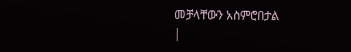መቻላቸውን አስምሮበታል
|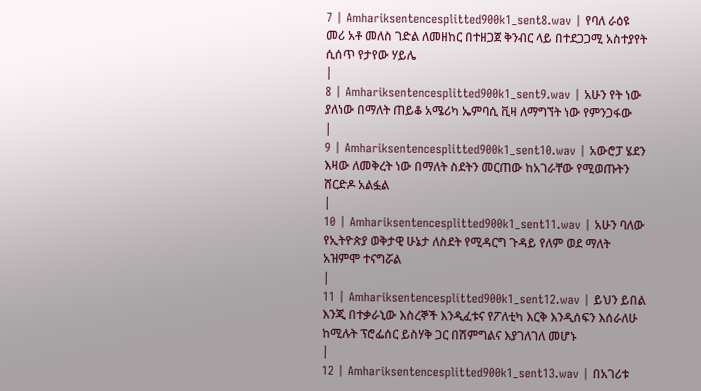7 | Amhariksentencesplitted900k1_sent8.wav | የባለ ራዕዩ መሪ አቶ መለስ ገድል ለመዘከር በተዘጋጀ ቅንብር ላይ በተደጋጋሚ አስተያየት ሲሰጥ የታየው ሃይሌ
|
8 | Amhariksentencesplitted900k1_sent9.wav | አሁን የት ነው ያለነው በማለት ጠይቆ አሜሪካ ኤምባሲ ቪዛ ለማግኘት ነው የምንጋፋው
|
9 | Amhariksentencesplitted900k1_sent10.wav | አውሮፓ ሄደን እዛው ለመቅረት ነው በማለት ስደትን መርጠው ከአገራቸው የሚወጡትን ሸርድዶ አልፏል
|
10 | Amhariksentencesplitted900k1_sent11.wav | አሁን ባለው የኢትዮጵያ ወቅታዊ ሁኔታ ለስደት የሚዳርግ ጉዳይ የለም ወደ ማለት አዝምሞ ተናግሯል
|
11 | Amhariksentencesplitted900k1_sent12.wav | ይህን ይበል እንጂ በተቃራኒው እስረኞች እንዲፈቱና የፖለቲካ እርቅ እንዲሰፍን እሰራለሁ ከሚሉት ፕሮፌሰር ይስሃቅ ጋር በሽምግልና እያገለገለ መሆኑ
|
12 | Amhariksentencesplitted900k1_sent13.wav | በአገሪቱ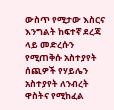ውስጥ የሚታው እስርና እንግልት ከፍተኛ ደረጃ ላይ መድረሱን የሚጠቅሱ አስተያየት ሰጪዎች የሃይሌን አስተያየት ለንብረት ዋስትና የሚከፈል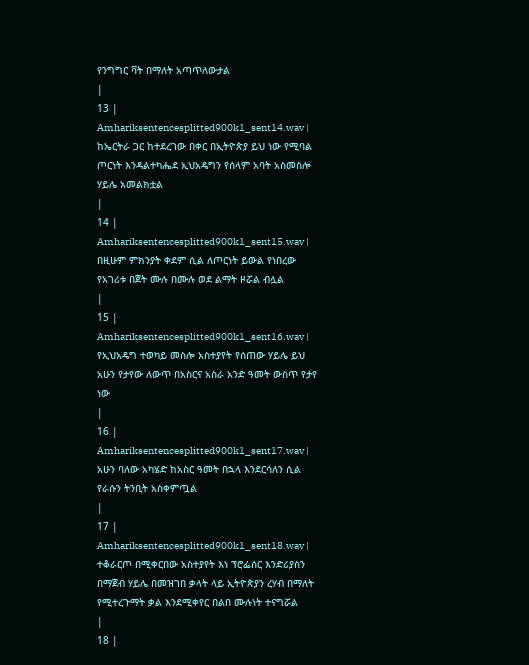የንግግር ቫት በማለት አጣጥለውታል
|
13 | Amhariksentencesplitted900k1_sent14.wav | ከኤርትራ ጋር ከተደረገው በቀር በኢትዮጵያ ይህ ነው የሚባል ጦርነት እንዳልተካሔደ ኢህአዴግን የሰላም አባት አስመስሎ ሃይሌ አመልክቷል
|
14 | Amhariksentencesplitted900k1_sent15.wav | በዚሁም ምክንያት ቀደም ሲል ለጦርነት ይውል የነበረው የአገሪቱ በጀት ሙሉ በሙሉ ወደ ልማት ዞሯል ብሏል
|
15 | Amhariksentencesplitted900k1_sent16.wav | የኢህአዴግ ተወካይ መስሎ አስተያየት የሰጠው ሃይሌ ይህ አሁን የታየው ለውጥ በአስርና አስራ አንድ ዓመት ውስጥ የታየ ነው
|
16 | Amhariksentencesplitted900k1_sent17.wav | አሁን ባለው አካሄድ ከአስር ዓመት በኋላ እንደርሳለን ሲል የራሱን ትንቢት አስቀምጧል
|
17 | Amhariksentencesplitted900k1_sent18.wav | ተቆራርጦ በሚቀርበው አስተያየት እነ ፕሮፌሰር እንድሪያስን በማጀብ ሃይሌ በመዝገበ ቃላት ላይ ኢትዮጵያን ረሃብ በማለት የሚተረጉማት ቃል እንደሚቀየር በልበ ሙሉነት ተናግሯል
|
18 |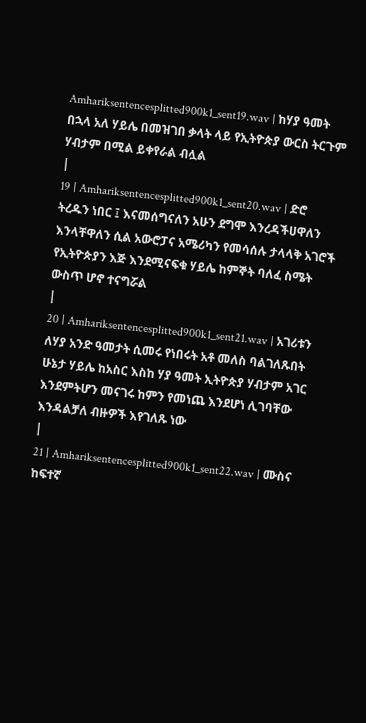Amhariksentencesplitted900k1_sent19.wav | ከሃያ ዓመት በኋላ አለ ሃይሌ በመዝገበ ቃላት ላይ የኢትዮጵያ ውርስ ትርጉም ሃብታም በሚል ይቀየራል ብሏል
|
19 | Amhariksentencesplitted900k1_sent20.wav | ድሮ ትረዱን ነበር ፤ እናመሰግናለን አሁን ደግሞ እንረዳችሀዋለን እንላቸዋለን ሲል አውሮፓና አሜሪካን የመሳሰሉ ታላላቅ አገሮች የኢትዮጵያን እጅ እንደሚናፍቁ ሃይሌ ከምኞት ባለፈ ስሜት ውስጥ ሆኖ ተናግሯል
|
20 | Amhariksentencesplitted900k1_sent21.wav | አገሪቱን ለሃያ አንድ ዓመታት ሲመሩ የነበሩት አቶ መለስ ባልገለጹበት ሁኔታ ሃይሌ ከአስር እስከ ሃያ ዓመት ኢትዮጵያ ሃብታም አገር እንደምትሆን መናገሩ ከምን የመነጨ እንደሆነ ሊገባቸው እንዳልቻለ ብዙዎች እየገለጹ ነው
|
21 | Amhariksentencesplitted900k1_sent22.wav | ሙስና ከፍተኛ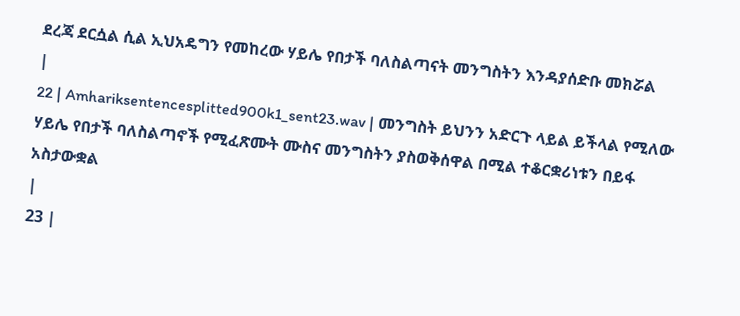ደረጃ ደርሷል ሲል ኢህአዴግን የመከረው ሃይሌ የበታች ባለስልጣናት መንግስትን እንዳያሰድቡ መክሯል
|
22 | Amhariksentencesplitted900k1_sent23.wav | መንግስት ይህንን አድርጉ ላይል ይችላል የሚለው ሃይሌ የበታች ባለስልጣኖች የሚፈጽሙት ሙስና መንግስትን ያስወቅሰዋል በሚል ተቆርቋሪነቱን በይፋ አስታውቋል
|
23 |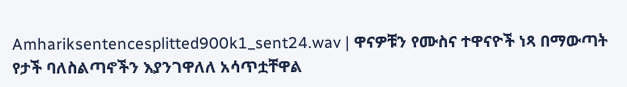Amhariksentencesplitted900k1_sent24.wav | ዋናዎቹን የሙስና ተዋናዮች ነጻ በማውጣት የታች ባለስልጣኖችን እያንገዋለለ አሳጥቷቸዋል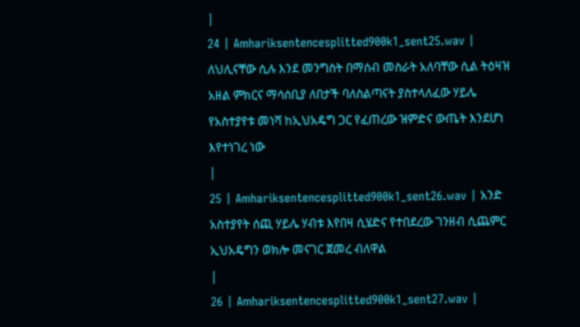|
24 | Amhariksentencesplitted900k1_sent25.wav | ለህሊናቸው ሲሉ እንደ መንግስት በማሰብ መስራት አለባቸው ሲል ትዕዛዝ አዘል ምክርና ማሳሰቢያ ለበታች ባለስልጣናት ያስተላለፈው ሃይሌ የአስተያየቱ መነሻ ከኢህአዴግ ጋር የፈጠረው ዝምድና ውጤት እንደሆነ እየተነገረ ነው
|
25 | Amhariksentencesplitted900k1_sent26.wav | አንድ አስተያየት ሰጪ ሃይሌ ሃብቱ እየበዛ ሲሄድና የተበደረው ገንዘብ ሲጨምር ኢህአዴግን ወክሎ መናገር ጀመረ ብለዋል
|
26 | Amhariksentencesplitted900k1_sent27.wav |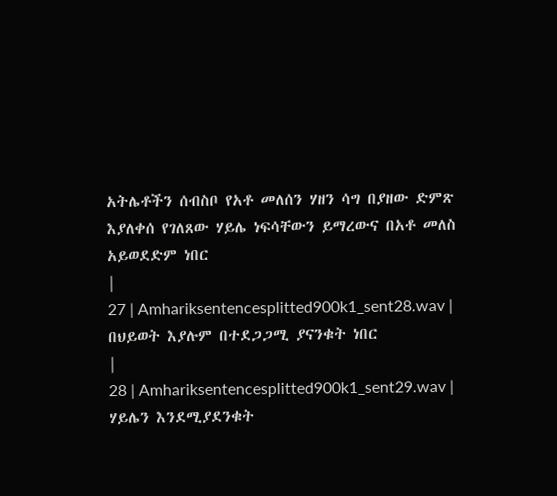አትሌቶችን ሰብስቦ የአቶ መለሰን ሃዘን ሳግ በያዘው ድምጽ እያለቀሰ የገለጸው ሃይሌ ነፍሳቸውን ይማረውና በአቶ መለስ አይወደድም ነበር
|
27 | Amhariksentencesplitted900k1_sent28.wav | በህይወት እያሉም በተደጋጋሚ ያናንቁት ነበር
|
28 | Amhariksentencesplitted900k1_sent29.wav | ሃይሌን እንደሚያደንቁት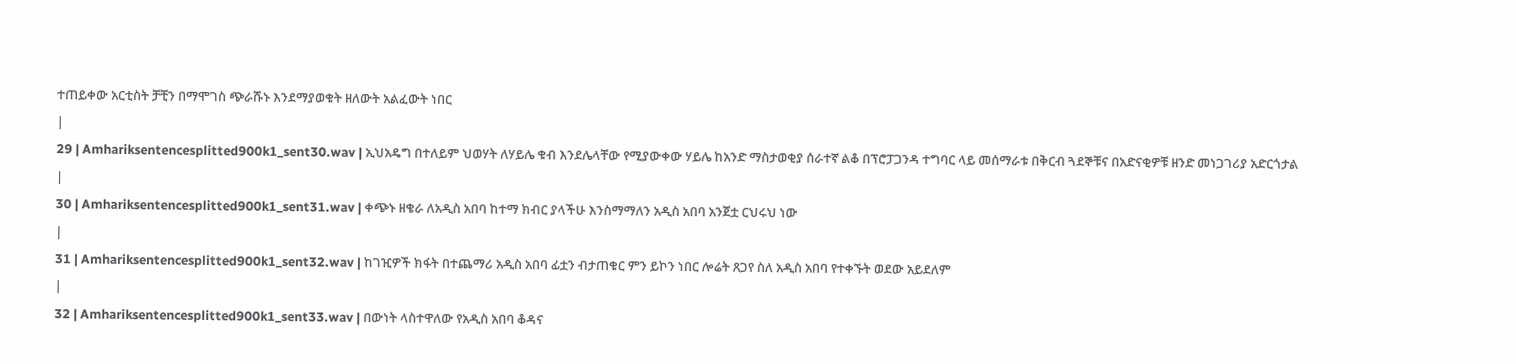ተጠይቀው አርቲስት ቻቺን በማሞገስ ጭራሹኑ እንደማያወቁት ዘለውት አልፈውት ነበር
|
29 | Amhariksentencesplitted900k1_sent30.wav | ኢህአዴግ በተለይም ህወሃት ለሃይሌ ቁብ እንደሌላቸው የሚያውቀው ሃይሌ ከአንድ ማስታወቂያ ሰራተኛ ልቆ በፕሮፓጋንዳ ተግባር ላይ መሰማራቱ በቅርብ ጓደኞቹና በአድናቂዎቹ ዘንድ መነጋገሪያ አድርጎታል
|
30 | Amhariksentencesplitted900k1_sent31.wav | ቀጭኑ ዘቄራ ለአዲስ አበባ ከተማ ክብር ያላችሁ እንስማማለን አዲስ አበባ አንጀቷ ርህሩህ ነው
|
31 | Amhariksentencesplitted900k1_sent32.wav | ከገዢዎች ክፋት በተጨማሪ አዲስ አበባ ፊቷን ብታጠቁር ምን ይኮን ነበር ሎሬት ጸጋየ ስለ አዲስ አበባ የተቀኙት ወደው አይደለም
|
32 | Amhariksentencesplitted900k1_sent33.wav | በውነት ላስተዋለው የአዲስ አበባ ቆዳና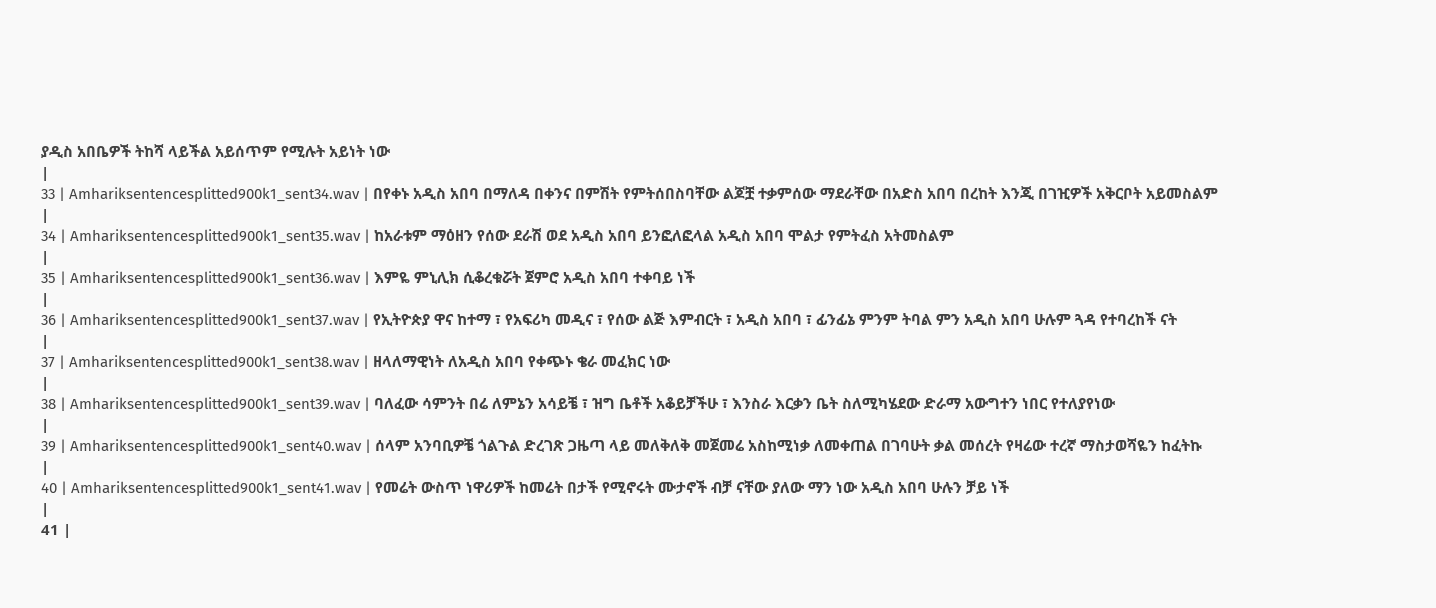ያዲስ አበቤዎች ትከሻ ላይችል አይሰጥም የሚሉት አይነት ነው
|
33 | Amhariksentencesplitted900k1_sent34.wav | በየቀኑ አዲስ አበባ በማለዳ በቀንና በምሽት የምትሰበስባቸው ልጆቿ ተቃምሰው ማደራቸው በአድስ አበባ በረከት እንጂ በገዢዎች አቅርቦት አይመስልም
|
34 | Amhariksentencesplitted900k1_sent35.wav | ከአራቱም ማዕዘን የሰው ደራሽ ወደ አዲስ አበባ ይንፎለፎላል አዲስ አበባ ሞልታ የምትፈስ አትመስልም
|
35 | Amhariksentencesplitted900k1_sent36.wav | እምዬ ምኒሊክ ሲቆረቁሯት ጀምሮ አዲስ አበባ ተቀባይ ነች
|
36 | Amhariksentencesplitted900k1_sent37.wav | የኢትዮጵያ ዋና ከተማ ፣ የአፍሪካ መዲና ፣ የሰው ልጅ እምብርት ፣ አዲስ አበባ ፣ ፊንፊኔ ምንም ትባል ምን አዲስ አበባ ሁሉም ጓዳ የተባረከች ናት
|
37 | Amhariksentencesplitted900k1_sent38.wav | ዘላለማዊነት ለአዲስ አበባ የቀጭኑ ቄራ መፈክር ነው
|
38 | Amhariksentencesplitted900k1_sent39.wav | ባለፈው ሳምንት በሬ ለምኔን አሳይቼ ፣ ዝግ ቤቶች አቆይቻችሁ ፣ እንስራ እርቃን ቤት ስለሚካሄደው ድራማ አውግተን ነበር የተለያየነው
|
39 | Amhariksentencesplitted900k1_sent40.wav | ሰላም አንባቢዎቼ ጎልጉል ድረገጽ ጋዜጣ ላይ መለቅለቅ መጀመሬ አስከሚነቃ ለመቀጠል በገባሁት ቃል መሰረት የዛሬው ተረኛ ማስታወሻዬን ከፈትኩ
|
40 | Amhariksentencesplitted900k1_sent41.wav | የመሬት ውስጥ ነዋሪዎች ከመሬት በታች የሚኖሩት ሙታኖች ብቻ ናቸው ያለው ማን ነው አዲስ አበባ ሁሉን ቻይ ነች
|
41 |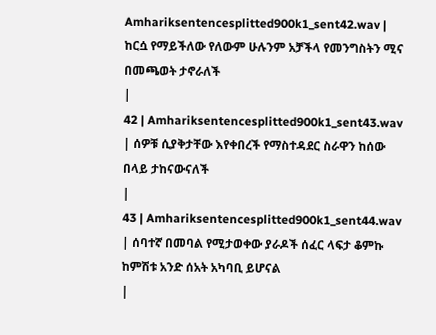Amhariksentencesplitted900k1_sent42.wav | ከርሷ የማይችለው የለውም ሁሉንም አቻችላ የመንግስትን ሚና በመጫወት ታኖራለች
|
42 | Amhariksentencesplitted900k1_sent43.wav | ሰዎቹ ሲያቅታቸው እየቀበረች የማስተዳደር ስራዋን ከሰው በላይ ታከናውናለች
|
43 | Amhariksentencesplitted900k1_sent44.wav | ሰባተኛ በመባል የሚታወቀው ያራዶች ሰፈር ላፍታ ቆምኩ ከምሽቱ አንድ ሰአት አካባቢ ይሆናል
|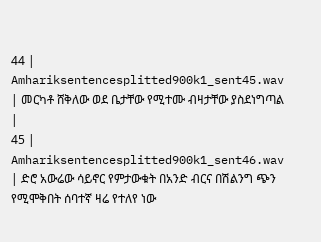44 | Amhariksentencesplitted900k1_sent45.wav | መርካቶ ሸቅለው ወደ ቤታቸው የሚተሙ ብዛታቸው ያስደነግጣል
|
45 | Amhariksentencesplitted900k1_sent46.wav | ድሮ አውሬው ሳይኖር የምታውቁት በአንድ ብርና በሽልንግ ጭን የሚሞቅበት ሰባተኛ ዛሬ የተለየ ነው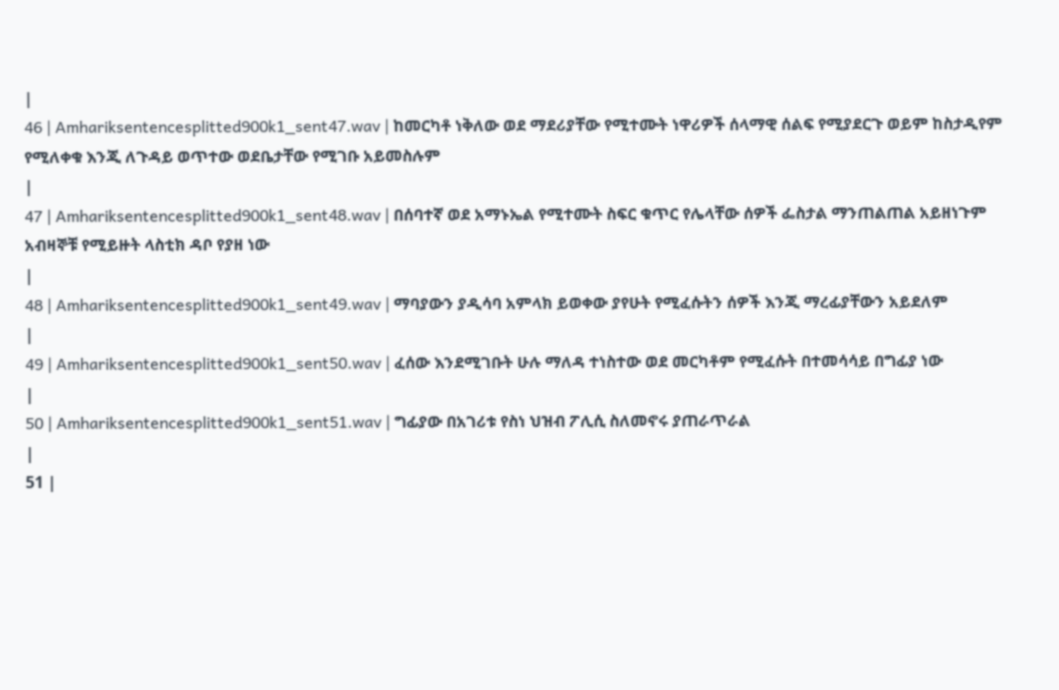|
46 | Amhariksentencesplitted900k1_sent47.wav | ከመርካቶ ነቅለው ወደ ማደሪያቸው የሚተሙት ነዋሪዎች ሰላማዊ ሰልፍ የሚያደርጉ ወይም ከስታዲየም የሚለቀቁ እንጂ ለጉዳይ ወጥተው ወደቤታቸው የሚገቡ አይመስሉም
|
47 | Amhariksentencesplitted900k1_sent48.wav | በሰባተኛ ወደ አማኑኤል የሚተሙት ስፍር ቁጥር የሌላቸው ሰዎች ፌስታል ማንጠልጠል አይዘነጉም አብዛኞቹ የሚይዙት ላስቲክ ዳቦ የያዘ ነው
|
48 | Amhariksentencesplitted900k1_sent49.wav | ማባያውን ያዲሳባ አምላክ ይወቀው ያየሁት የሚፈሱትን ሰዎች እንጂ ማረፊያቸውን አይደለም
|
49 | Amhariksentencesplitted900k1_sent50.wav | ፈሰው እንደሚገቡት ሁሉ ማለዳ ተነስተው ወደ መርካቶም የሚፈሱት በተመሳሳይ በግፊያ ነው
|
50 | Amhariksentencesplitted900k1_sent51.wav | ግፊያው በአገሪቱ የስነ ህዝብ ፖሊሲ ስለመኖሩ ያጠራጥራል
|
51 |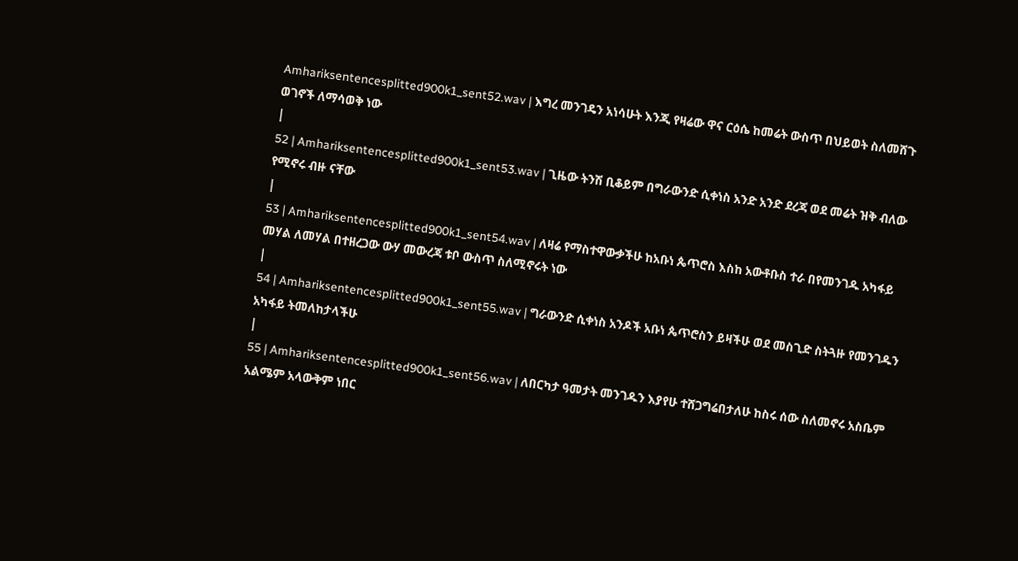Amhariksentencesplitted900k1_sent52.wav | እግረ መንገዴን አነሳሁት እንጂ የዛሬው ዋና ርዕሴ ከመሬት ውስጥ በህይወት ስለመሸጉ ወገኖች ለማሳወቅ ነው
|
52 | Amhariksentencesplitted900k1_sent53.wav | ጊዜው ትንሽ ቢቆይም በግራውንድ ሲቀነስ አንድ አንድ ደረጃ ወደ መሬት ዝቅ ብለው የሚኖሩ ብዙ ናቸው
|
53 | Amhariksentencesplitted900k1_sent54.wav | ለዛሬ የማስተዋውቃችሁ ከአቡነ ጴጥሮስ እስከ አውቶቡስ ተራ በየመንገዱ አካፋይ መሃል ለመሃል በተዘረጋው ውሃ መውረጃ ቱቦ ውስጥ ስለሚኖሩት ነው
|
54 | Amhariksentencesplitted900k1_sent55.wav | ግራውንድ ሲቀነስ አንዶች አቡነ ጴጥሮስን ይዛችሁ ወደ መስጊድ ስትጓዙ የመንገዱን አካፋይ ትመለከታላችሁ
|
55 | Amhariksentencesplitted900k1_sent56.wav | ለበርካታ ዓመታት መንገዱን እያየሁ ተሸጋግሬበታለሁ ከስሩ ሰው ስለመኖሩ አስቤም አልሜም አላውቅም ነበር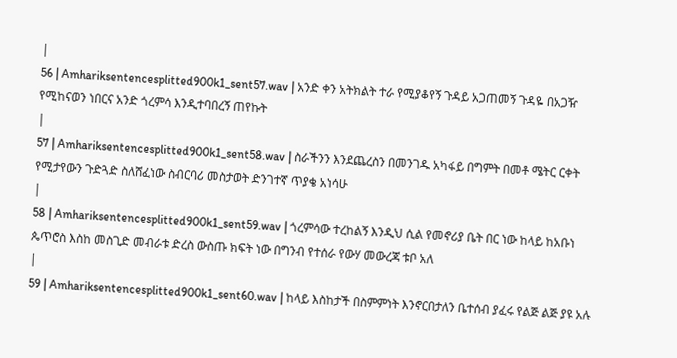|
56 | Amhariksentencesplitted900k1_sent57.wav | አንድ ቀን አትክልት ተራ የሚያቆየኝ ጉዳይ አጋጠመኝ ጉዳዬ በአጋዥ የሚከናወን ነበርና አንድ ጎረምሳ እንዲተባበረኝ ጠየኩት
|
57 | Amhariksentencesplitted900k1_sent58.wav | ስራችንን እንደጨረስን በመንገዱ አካፋይ በግምት በመቶ ሜትር ርቀት የሚታየውን ጉድጓድ ስለሸፈነው ስብርባሪ መስታወት ድንገተኛ ጥያቄ አነሳሁ
|
58 | Amhariksentencesplitted900k1_sent59.wav | ጎረምሳው ተረከልኝ እንዲህ ሲል የመኖሪያ ቤት በር ነው ከላይ ከአቡነ ጴጥሮስ እስከ መስጊድ መብራቱ ድረስ ውስጡ ክፍት ነው በግንብ የተሰራ የውሃ መውረጃ ቱቦ አለ
|
59 | Amhariksentencesplitted900k1_sent60.wav | ከላይ እስከታች በስምምነት እንኖርበታለን ቤተሰብ ያፈሩ የልጅ ልጅ ያዩ አሉ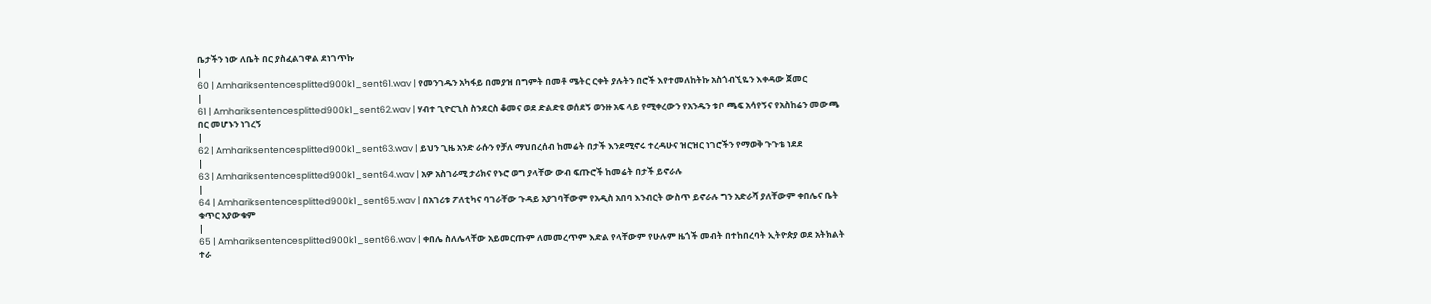ቤታችን ነው ለቤት በር ያስፈልገዋል ደነገጥኩ
|
60 | Amhariksentencesplitted900k1_sent61.wav | የመንገዱን አካፋይ በመያዝ በግምት በመቶ ሜትር ርቀት ያሉትን በሮች እየተመለከትኩ አስጎብኚዬን እቀዳው ጀመር
|
61 | Amhariksentencesplitted900k1_sent62.wav | ሃብተ ጊዮርጊስ ስንደርስ ቆመና ወደ ድልድዩ ወሰደኝ ወንዙ አፍ ላይ የሚቀረውን የአንዱን ቱቦ ጫፍ አሳየኝና የአስከሬን መውጫ በር መሆኑን ነገረኝ
|
62 | Amhariksentencesplitted900k1_sent63.wav | ይህን ጊዜ አንድ ራሱን የቻለ ማህበረሰብ ከመሬት በታች እንደሚኖሩ ተረዳሁና ዝርዝር ነገሮችን የማወቅ ጉጉቴ ነደደ
|
63 | Amhariksentencesplitted900k1_sent64.wav | አዎ አስገራሚ ታሪክና የኑሮ ወግ ያላቸው ውብ ፍጡሮች ከመሬት በታች ይኖራሉ
|
64 | Amhariksentencesplitted900k1_sent65.wav | በአገሪቱ ፖለቲካና ባገራቸው ጉዳይ አያገባቸውም የአዲስ አበባ እንብርት ውስጥ ይኖራሉ ግን አድራሻ ያለቸውም ቀበሌና ቤት ቁጥር አያውቁም
|
65 | Amhariksentencesplitted900k1_sent66.wav | ቀበሌ ስለሌላቸው አይመርጡም ለመመረጥም እድል የላቸውም የሁሉም ዜጎች መብት በተከበረባት ኢትዮጵያ ወደ አትክልት ተራ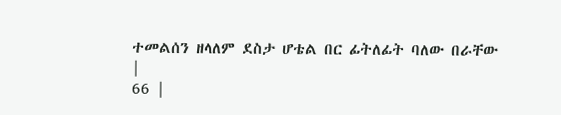ተመልሰን ዘላለም ደስታ ሆቴል በር ፊትለፊት ባለው በራቸው
|
66 |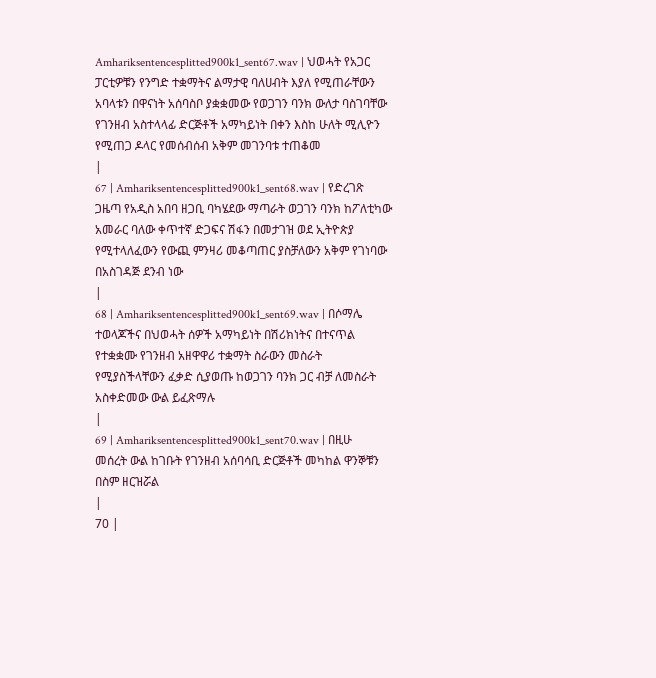Amhariksentencesplitted900k1_sent67.wav | ህወሓት የአጋር ፓርቲዎቹን የንግድ ተቋማትና ልማታዊ ባለሀብት እያለ የሚጠራቸውን አባላቱን በዋናነት አሰባስቦ ያቋቋመው የወጋገን ባንክ ውለታ ባስገባቸው የገንዘብ አስተላላፊ ድርጅቶች አማካይነት በቀን እስከ ሁለት ሚሊዮን የሚጠጋ ዶላር የመሰብሰብ አቅም መገንባቱ ተጠቆመ
|
67 | Amhariksentencesplitted900k1_sent68.wav | የድረገጽ ጋዜጣ የአዲስ አበባ ዘጋቢ ባካሄደው ማጣራት ወጋገን ባንክ ከፖለቲካው አመራር ባለው ቀጥተኛ ድጋፍና ሽፋን በመታገዝ ወደ ኢትዮጵያ የሚተላለፈውን የውጪ ምንዛሪ መቆጣጠር ያስቻለውን አቅም የገነባው በአስገዳጅ ደንብ ነው
|
68 | Amhariksentencesplitted900k1_sent69.wav | በሶማሌ ተወላጆችና በህወሓት ሰዎች አማካይነት በሽሪክነትና በተናጥል የተቋቋሙ የገንዘብ አዘዋዋሪ ተቋማት ስራውን መስራት የሚያስችላቸውን ፈቃድ ሲያወጡ ከወጋገን ባንክ ጋር ብቻ ለመስራት አስቀድመው ውል ይፈጽማሉ
|
69 | Amhariksentencesplitted900k1_sent70.wav | በዚሁ መሰረት ውል ከገቡት የገንዘብ አሰባሳቢ ድርጅቶች መካከል ዋንኞቹን በስም ዘርዝሯል
|
70 |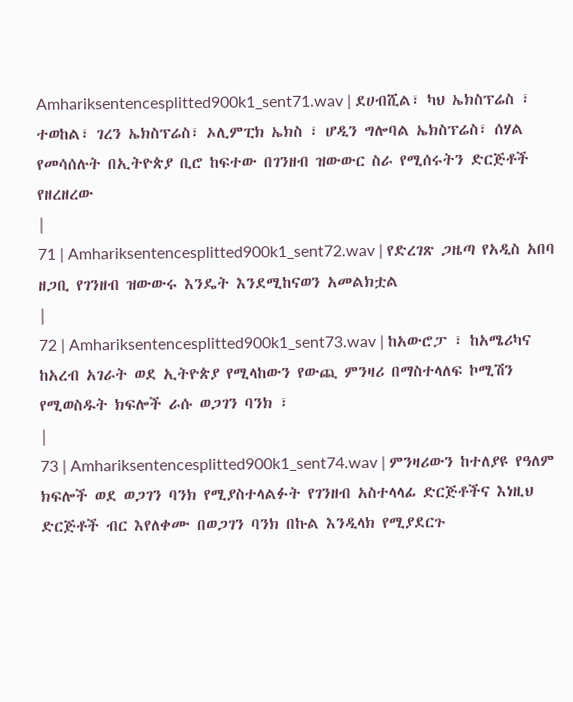Amhariksentencesplitted900k1_sent71.wav | ደሀብሺል፣ ካህ ኤክስፕሬስ ፣ ተወከል፣ ገረን ኤክስፕሬስ፣ ኦሊምፒክ ኤክስ ፣ ሆዲን ግሎባል ኤክስፕሬስ፣ ሰሃል የመሳሰሉት በኢትዮጵያ ቢሮ ከፍተው በገንዘብ ዝውውር ስራ የሚሰሩትን ድርጅቶች የዘረዘረው
|
71 | Amhariksentencesplitted900k1_sent72.wav | የድረገጽ ጋዜጣ የአዲስ አበባ ዘጋቢ የገንዘብ ዝውውሩ እንዴት እንደሚከናወን አመልክቷል
|
72 | Amhariksentencesplitted900k1_sent73.wav | ከአውሮፓ ፣ ከአሜሪካና ከአረብ አገራት ወደ ኢትዮጵያ የሚላከውን የውጪ ምንዛሪ በማስተላለፍ ኮሚሽን የሚወስዱት ክፍሎች ራሱ ወጋገን ባንክ ፣
|
73 | Amhariksentencesplitted900k1_sent74.wav | ምንዛሪውን ከተለያዩ የዓለም ክፍሎች ወደ ወጋገን ባንክ የሚያስተላልፉት የገንዘብ አስተላላፊ ድርጅቶችና እነዚህ ድርጅቶች ብር እየለቀሙ በወጋገን ባንክ በኩል እንዲላክ የሚያደርጉ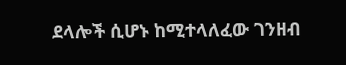ደላሎች ሲሆኑ ከሚተላለፈው ገንዘብ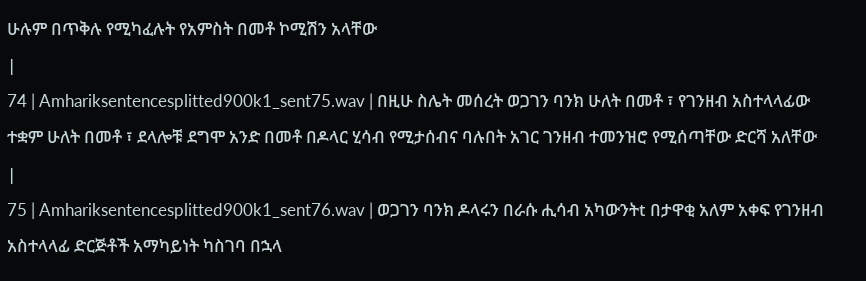ሁሉም በጥቅሉ የሚካፈሉት የአምስት በመቶ ኮሚሽን አላቸው
|
74 | Amhariksentencesplitted900k1_sent75.wav | በዚሁ ስሌት መሰረት ወጋገን ባንክ ሁለት በመቶ ፣ የገንዘብ አስተላላፊው ተቋም ሁለት በመቶ ፣ ደላሎቹ ደግሞ አንድ በመቶ በዶላር ሂሳብ የሚታሰብና ባሉበት አገር ገንዘብ ተመንዝሮ የሚሰጣቸው ድርሻ አለቸው
|
75 | Amhariksentencesplitted900k1_sent76.wav | ወጋገን ባንክ ዶላሩን በራሱ ሒሳብ አካውንትt በታዋቂ አለም አቀፍ የገንዘብ አስተላላፊ ድርጅቶች አማካይነት ካስገባ በኋላ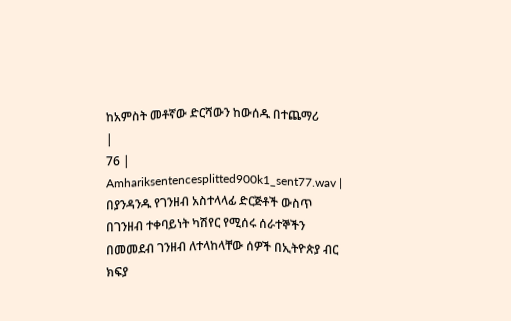ከአምስት መቶኛው ድርሻውን ከውሰዱ በተጨማሪ
|
76 | Amhariksentencesplitted900k1_sent77.wav | በያንዳንዱ የገንዘብ አስተላላፊ ድርጅቶች ውስጥ በገንዘብ ተቀባይነት ካሽየር የሚሰሩ ሰራተኞችን በመመደብ ገንዘብ ለተላከላቸው ሰዎች በኢትዮጵያ ብር ክፍያ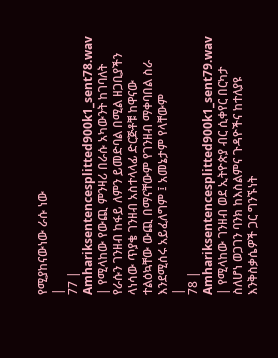የሚያከናውነው ራሱ ነው
|
77 | Amhariksentencesplitted900k1_sent78.wav | የሚላከው የውጪ ምንዛሪ በራሱ አካውንት ከገባለት የራሱን ገንዘብ ከፋይ ለምን ይመድባል በሚል ዘጋቢያችን ላነሳው ጥያቄ ገንዘብ አስተላላፊ ድርጅቶቹ ከዋናው ተልዕኳቸው ውጪ በማናቸውም የገንዘብ ማቀባበል ስራ እንደሚሰሩ አይፈለግም ፤ አመኔታም የላቸውም
|
78 | Amhariksentencesplitted900k1_sent79.wav | የሚላከው ገንዘብ ወደ ኢትዮጵያ ብር ሲቀየር በርካታ ስለሆነ ወጋገን ባንክ ከእስልምና ጉዳዮችና ከተለያዩ እንቅስቃሴዎች ጋር ግንኙነት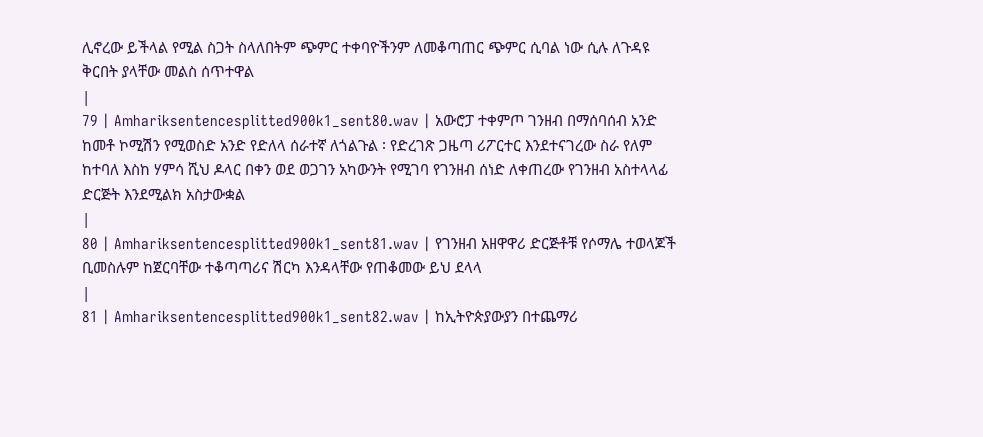ሊኖረው ይችላል የሚል ስጋት ስላለበትም ጭምር ተቀባዮችንም ለመቆጣጠር ጭምር ሲባል ነው ሲሉ ለጉዳዩ ቅርበት ያላቸው መልስ ሰጥተዋል
|
79 | Amhariksentencesplitted900k1_sent80.wav | አውሮፓ ተቀምጦ ገንዘብ በማሰባሰብ አንድ ከመቶ ኮሚሽን የሚወስድ አንድ የድለላ ሰራተኛ ለጎልጉል ፡ የድረገጽ ጋዜጣ ሪፖርተር እንደተናገረው ስራ የለም ከተባለ እስከ ሃምሳ ሺህ ዶላር በቀን ወደ ወጋገን አካውንት የሚገባ የገንዘብ ሰነድ ለቀጠረው የገንዘብ አስተላላፊ ድርጅት እንደሚልክ አስታውቋል
|
80 | Amhariksentencesplitted900k1_sent81.wav | የገንዘብ አዘዋዋሪ ድርጅቶቹ የሶማሌ ተወላጆች ቢመስሉም ከጀርባቸው ተቆጣጣሪና ሽርካ እንዳላቸው የጠቆመው ይህ ደላላ
|
81 | Amhariksentencesplitted900k1_sent82.wav | ከኢትዮጵያውያን በተጨማሪ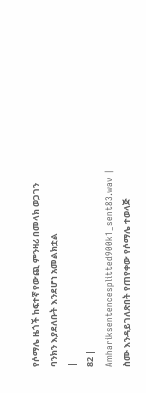የሶማሌ ዜጎች ከፍተኛ የውጪ ምንዛሪ በመላክ ወጋገን ባንክን እያደለቡት እንደሆነ አመልክቷል
|
82 | Amhariksentencesplitted900k1_sent83.wav | ስሙ እንዳይገለጽበት የጠየቀው የሶማሌ ተወላጅ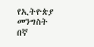የኢትዮጵያ መንግስት በኛ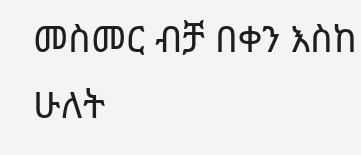መስመር ብቻ በቀን እስከ ሁለት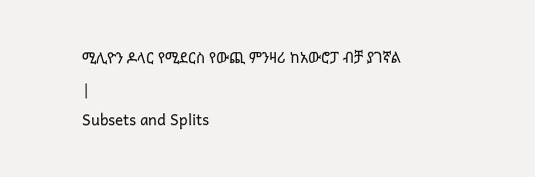ሚሊዮን ዶላር የሚደርስ የውጪ ምንዛሪ ከአውሮፓ ብቻ ያገኛል
|
Subsets and Splits